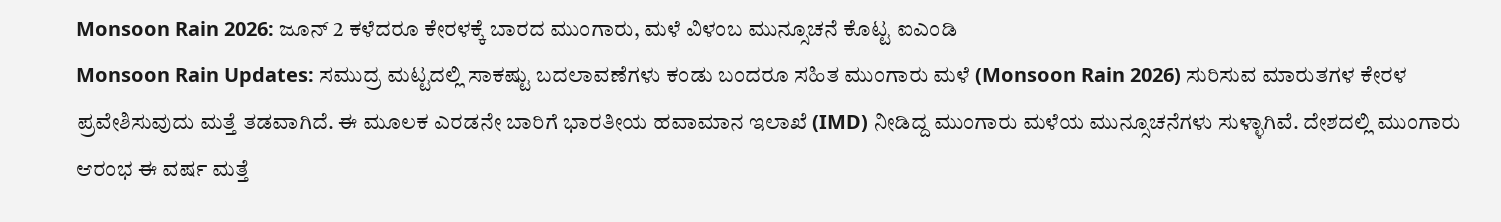Monsoon Rain 2026: ಜೂನ್ 2 ಕಳೆದರೂ ಕೇರಳಕ್ಕೆ ಬಾರದ ಮುಂಗಾರು, ಮಳೆ ವಿಳಂಬ ಮುನ್ಸೂಚನೆ ಕೊಟ್ಟ ಐಎಂಡಿ
Monsoon Rain Updates: ಸಮುದ್ರ ಮಟ್ಟದಲ್ಲಿ ಸಾಕಷ್ಟು ಬದಲಾವಣೆಗಳು ಕಂಡು ಬಂದರೂ ಸಹಿತ ಮುಂಗಾರು ಮಳೆ (Monsoon Rain 2026) ಸುರಿಸುವ ಮಾರುತಗಳ ಕೇರಳ ಪ್ರವೇಶಿಸುವುದು ಮತ್ತೆ ತಡವಾಗಿದೆ. ಈ ಮೂಲಕ ಎರಡನೇ ಬಾರಿಗೆ ಭಾರತೀಯ ಹವಾಮಾನ ಇಲಾಖೆ (IMD) ನೀಡಿದ್ದ ಮುಂಗಾರು ಮಳೆಯ ಮುನ್ಸೂಚನೆಗಳು ಸುಳ್ಳಾಗಿವೆ. ದೇಶದಲ್ಲಿ ಮುಂಗಾರು ಆರಂಭ ಈ ವರ್ಷ ಮತ್ತೆ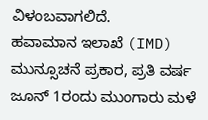ವಿಳಂಬವಾಗಲಿದೆ.
ಹವಾಮಾನ ಇಲಾಖೆ (IMD) ಮುನ್ಸೂಚನೆ ಪ್ರಕಾರ, ಪ್ರತಿ ವರ್ಷ ಜೂನ್ 1ರಂದು ಮುಂಗಾರು ಮಳೆ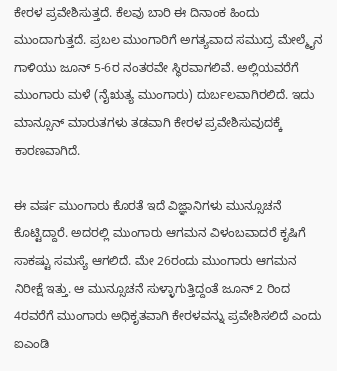ಕೇರಳ ಪ್ರವೇಶಿಸುತ್ತದೆ. ಕೆಲವು ಬಾರಿ ಈ ದಿನಾಂಕ ಹಿಂದು ಮುಂದಾಗುತ್ತದೆ. ಪ್ರಬಲ ಮುಂಗಾರಿಗೆ ಅಗತ್ಯವಾದ ಸಮುದ್ರ ಮೇಲ್ಮೈನ ಗಾಳಿಯು ಜೂನ್ 5-6ರ ನಂತರವೇ ಸ್ಥಿರವಾಗಲಿವೆ. ಅಲ್ಲಿಯವರೆಗೆ ಮುಂಗಾರು ಮಳೆ (ನೈಋತ್ಯ ಮುಂಗಾರು) ದುರ್ಬಲವಾಗಿರಲಿದೆ. ಇದು ಮಾನ್ಸೂನ್ ಮಾರುತಗಳು ತಡವಾಗಿ ಕೇರಳ ಪ್ರವೇಶಿಸುವುದಕ್ಕೆ ಕಾರಣವಾಗಿದೆ.

ಈ ವರ್ಷ ಮುಂಗಾರು ಕೊರತೆ ಇದೆ ವಿಜ್ಞಾನಿಗಳು ಮುನ್ಸೂಚನೆ ಕೊಟ್ಟಿದ್ದಾರೆ. ಅದರಲ್ಲಿ ಮುಂಗಾರು ಆಗಮನ ವಿಳಂಬವಾದರೆ ಕೃಷಿಗೆ ಸಾಕಷ್ಟು ಸಮಸ್ಯೆ ಆಗಲಿದೆ. ಮೇ 26ರಂದು ಮುಂಗಾರು ಆಗಮನ ನಿರೀಕ್ಷೆ ಇತ್ತು. ಆ ಮುನ್ಸೂಚನೆ ಸುಳ್ಳಾಗುತ್ತಿದ್ದಂತೆ ಜೂನ್ 2 ರಿಂದ 4ರವರೆಗೆ ಮುಂಗಾರು ಅಧಿಕೃತವಾಗಿ ಕೇರಳವನ್ನು ಪ್ರವೇಶಿಸಲಿದೆ ಎಂದು ಐಎಂಡಿ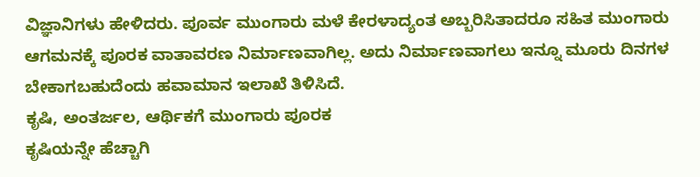ವಿಜ್ಞಾನಿಗಳು ಹೇಳಿದರು. ಪೂರ್ವ ಮುಂಗಾರು ಮಳೆ ಕೇರಳಾದ್ಯಂತ ಅಬ್ಬರಿಸಿತಾದರೂ ಸಹಿತ ಮುಂಗಾರು ಆಗಮನಕ್ಕೆ ಪೂರಕ ವಾತಾವರಣ ನಿರ್ಮಾಣವಾಗಿಲ್ಲ. ಅದು ನಿರ್ಮಾಣವಾಗಲು ಇನ್ನೂ ಮೂರು ದಿನಗಳ ಬೇಕಾಗಬಹುದೆಂದು ಹವಾಮಾನ ಇಲಾಖೆ ತಿಳಿಸಿದೆ.
ಕೃಷಿ, ಅಂತರ್ಜಲ, ಆರ್ಥಿಕಗೆ ಮುಂಗಾರು ಪೂರಕ
ಕೃಷಿಯನ್ನೇ ಹೆಚ್ಚಾಗಿ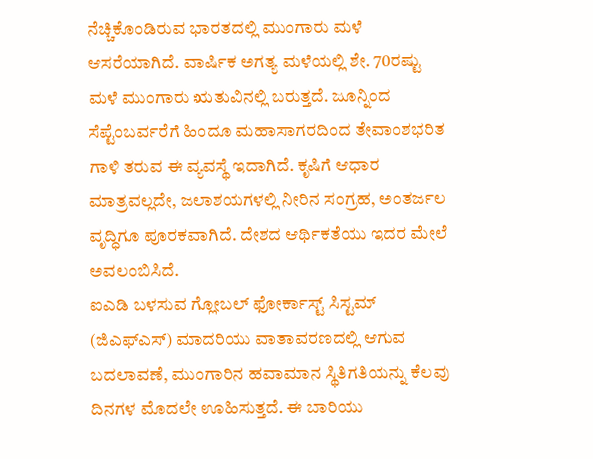ನೆಚ್ಚಿಕೊಂಡಿರುವ ಭಾರತದಲ್ಲಿ ಮುಂಗಾರು ಮಳೆ ಆಸರೆಯಾಗಿದೆ. ವಾರ್ಷಿಕ ಅಗತ್ಯ ಮಳೆಯಲ್ಲಿ ಶೇ. 70ರಷ್ಟು ಮಳೆ ಮುಂಗಾರು ಋತುವಿನಲ್ಲಿ ಬರುತ್ತದೆ. ಜೂನ್ನಿಂದ ಸೆಪ್ಟೆಂಬರ್ವರೆಗೆ ಹಿಂದೂ ಮಹಾಸಾಗರದಿಂದ ತೇವಾಂಶಭರಿತ ಗಾಳಿ ತರುವ ಈ ವ್ಯವಸ್ಥೆ ಇದಾಗಿದೆ. ಕೃಷಿಗೆ ಆಧಾರ ಮಾತ್ರವಲ್ಲದೇ, ಜಲಾಶಯಗಳಲ್ಲಿ ನೀರಿನ ಸಂಗ್ರಹ, ಅಂತರ್ಜಲ ವೃದ್ಧಿಗೂ ಪೂರಕವಾಗಿದೆ. ದೇಶದ ಆರ್ಥಿಕತೆಯು ಇದರ ಮೇಲೆ ಅವಲಂಬಿಸಿದೆ.
ಐಎಡಿ ಬಳಸುವ ಗ್ಲೋಬಲ್ ಫೋರ್ಕಾಸ್ಟ್ ಸಿಸ್ಟಮ್ (ಜಿಎಫ್ಎಸ್) ಮಾದರಿಯು ವಾತಾವರಣದಲ್ಲಿ ಆಗುವ ಬದಲಾವಣೆ, ಮುಂಗಾರಿನ ಹವಾಮಾನ ಸ್ಥಿತಿಗತಿಯನ್ನು ಕೆಲವು ದಿನಗಳ ಮೊದಲೇ ಊಹಿಸುತ್ತದೆ. ಈ ಬಾರಿಯು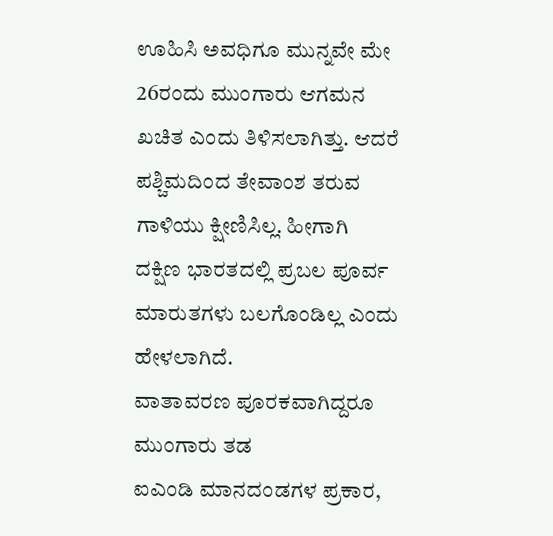ಊಹಿಸಿ ಅವಧಿಗೂ ಮುನ್ನವೇ ಮೇ 26ರಂದು ಮುಂಗಾರು ಆಗಮನ ಖಚಿತ ಎಂದು ತಿಳಿಸಲಾಗಿತ್ತು. ಆದರೆ ಪಶ್ಚಿಮದಿಂದ ತೇವಾಂಶ ತರುವ ಗಾಳಿಯು ಕ್ಷೀಣಿಸಿಲ್ಲ. ಹೀಗಾಗಿ ದಕ್ಷಿಣ ಭಾರತದಲ್ಲಿ ಪ್ರಬಲ ಪೂರ್ವ ಮಾರುತಗಳು ಬಲಗೊಂಡಿಲ್ಲ ಎಂದು ಹೇಳಲಾಗಿದೆ.
ವಾತಾವರಣ ಪೂರಕವಾಗಿದ್ದರೂ ಮುಂಗಾರು ತಡ
ಐಎಂಡಿ ಮಾನದಂಡಗಳ ಪ್ರಕಾರ,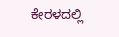ಕೇರಳದಲ್ಲಿ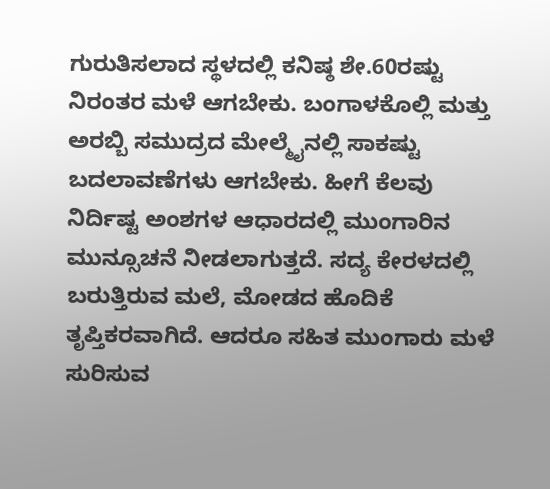ಗುರುತಿಸಲಾದ ಸ್ಥಳದಲ್ಲಿ ಕನಿಷ್ಠ ಶೇ.60ರಷ್ಟು ನಿರಂತರ ಮಳೆ ಆಗಬೇಕು. ಬಂಗಾಳಕೊಲ್ಲಿ ಮತ್ತು ಅರಬ್ಬಿ ಸಮುದ್ರದ ಮೇಲ್ಮೈನಲ್ಲಿ ಸಾಕಷ್ಟು ಬದಲಾವಣೆಗಳು ಆಗಬೇಕು. ಹೀಗೆ ಕೆಲವು ನಿರ್ದಿಷ್ಟ ಅಂಶಗಳ ಆಧಾರದಲ್ಲಿ ಮುಂಗಾರಿನ ಮುನ್ಸೂಚನೆ ನೀಡಲಾಗುತ್ತದೆ. ಸದ್ಯ ಕೇರಳದಲ್ಲಿ ಬರುತ್ತಿರುವ ಮಲೆ, ಮೋಡದ ಹೊದಿಕೆ ತೃಪ್ತಿಕರವಾಗಿದೆ. ಆದರೂ ಸಹಿತ ಮುಂಗಾರು ಮಳೆ ಸುರಿಸುವ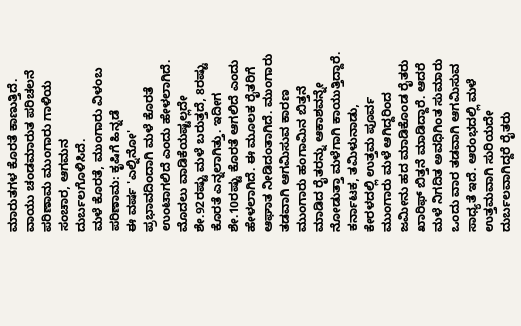ಮಾರುತಗಳ ಕೊರತೆ ಕಾಣುತ್ತಿದೆ. ವಾಯು ಚಂಡಮಾರುತ ಪರಿಚಲನೆ ಪರಿಣಾಮ ಮುಂಗಾರು ಗಾಳಿಯ ಸಂಚಾರ, ಆಗಮನ ದುರ್ಬಲಗೊಳಿಸಿದೆ.
ಮಳೆ ಕೊರತೆ, ಮುಂಗಾರು ವಿಳಂಬ ಪರಿಣಾಮ: ಕೃಷಿಗೆ ಹಿನ್ನಡೆ
ಈ ವರ್ಷ 'ಎಲ್ನಿನೋ' ಪ್ರಭಾವದಿಂದಾಗಿ ಮಳೆ ಕೊರತೆ ಉಂಟಾಗಲಿದೆ ಎಂದು ಹೇಳಲಾಗಿದೆ. ಮೊದಲು ವಾಡಿಕೆಯಷ್ಟಲ್ಲದೇ ಶೇ.92ರಷ್ಟು ಮಳೆ ಬರುತ್ತದೆ, 8ರಷ್ಟು ಕೊರತೆ ಎನ್ನಲಾಗಿತ್ತು. ಇದೀಗ ಶೇ.10ರಷ್ಟು ಕೊರತೆ ಆಗಲಿದೆ ಎಂದು ಹೇಳಲಾಗಿದೆ. ಈ ಮೂಲಕ ರೈತರಿಗೆ ಆಘಾತ ನೀಡಿದಂತಾಗಿದೆ. ಮುಂಗಾರು ತಡವಾಗಿ ಆಗಮಿಸುವ ಕಾರಣ ಮುಂಗಾರು ಹಂಗಾಮಿನ ಬಿತ್ತನೆ ಮಾಡಿದ ರೈತರನ್ನು ಆಕಾಶವನ್ನೇ ನೋಡುತ್ತಾ ಮಳೆಗಾಗಿ ಕಾಯುತ್ತಿದ್ದಾರೆ.
ಕರ್ನಾಟಕ, ತಮಿಳುನಾಡು, ಕೇರಳದಲ್ಲಿ ಉತ್ತಮ ಪೂರ್ವ ಮುಂಗಾರು ಮಳೆ ಆಗಿದ್ದರಿಂದ ಜಮೀನು ಹದ ಮಾಡಿಕೊಂಡ ರೈತರು ಖಾರಿಫ್ ಬಿತ್ತನೆ ಮಾಡಿದ್ದಾರೆ. ಆದರೆ ಮಳೆ ನಿಗದಿತ ಅವಧಿಗಿಂತ ಸುಮಾರು ಒಂದು ವಾರ ತಡವಾಗಿ ಆಗಮಿಸುವ ಸಾಧ್ಯತೆ ಇದೆ. ಆರಂಭದಲ್ಲಿ ಮಳೆ ಉತ್ತಮವಾಗಿ ಸುರಿಯದೇ ದುರ್ಬಲವಾಗಿದ್ದರೆ ರೈತರು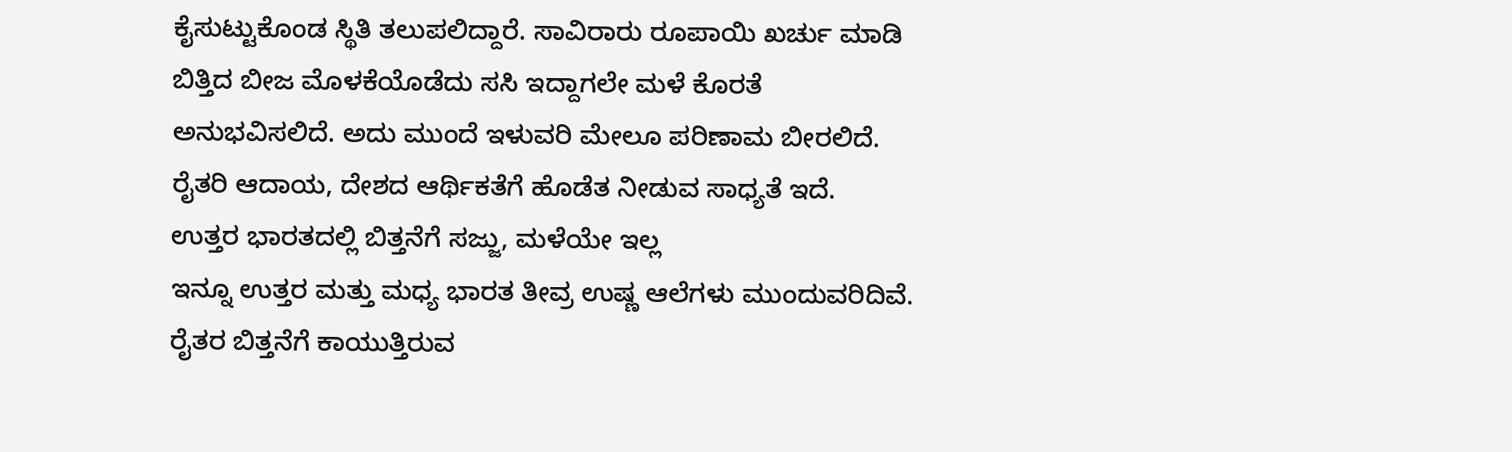ಕೈಸುಟ್ಟುಕೊಂಡ ಸ್ಥಿತಿ ತಲುಪಲಿದ್ದಾರೆ. ಸಾವಿರಾರು ರೂಪಾಯಿ ಖರ್ಚು ಮಾಡಿ ಬಿತ್ತಿದ ಬೀಜ ಮೊಳಕೆಯೊಡೆದು ಸಸಿ ಇದ್ದಾಗಲೇ ಮಳೆ ಕೊರತೆ ಅನುಭವಿಸಲಿದೆ. ಅದು ಮುಂದೆ ಇಳುವರಿ ಮೇಲೂ ಪರಿಣಾಮ ಬೀರಲಿದೆ. ರೈತರಿ ಆದಾಯ, ದೇಶದ ಆರ್ಥಿಕತೆಗೆ ಹೊಡೆತ ನೀಡುವ ಸಾಧ್ಯತೆ ಇದೆ.
ಉತ್ತರ ಭಾರತದಲ್ಲಿ ಬಿತ್ತನೆಗೆ ಸಜ್ಜು, ಮಳೆಯೇ ಇಲ್ಲ
ಇನ್ನೂ ಉತ್ತರ ಮತ್ತು ಮಧ್ಯ ಭಾರತ ತೀವ್ರ ಉಷ್ಣ ಆಲೆಗಳು ಮುಂದುವರಿದಿವೆ. ರೈತರ ಬಿತ್ತನೆಗೆ ಕಾಯುತ್ತಿರುವ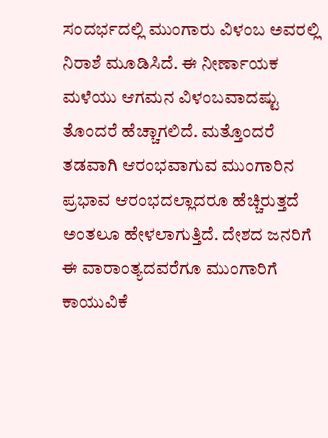ಸಂದರ್ಭದಲ್ಲಿ ಮುಂಗಾರು ವಿಳಂಬ ಅವರಲ್ಲಿ ನಿರಾಶೆ ಮೂಡಿಸಿದೆ. ಈ ನೀರ್ಣಾಯಕ ಮಳೆಯು ಆಗಮನ ವಿಳಂಬವಾದಷ್ಟು ತೊಂದರೆ ಹೆಚ್ಚಾಗಲಿದೆ. ಮತ್ತೊಂದರೆ ತಡವಾಗಿ ಆರಂಭವಾಗುವ ಮುಂಗಾರಿನ ಪ್ರಭಾವ ಆರಂಭದಲ್ಲಾದರೂ ಹೆಚ್ಚಿರುತ್ತದೆ ಅಂತಲೂ ಹೇಳಲಾಗುತ್ತಿದೆ. ದೇಶದ ಜನರಿಗೆ ಈ ವಾರಾಂತ್ಯದವರೆಗೂ ಮುಂಗಾರಿಗೆ ಕಾಯುವಿಕೆ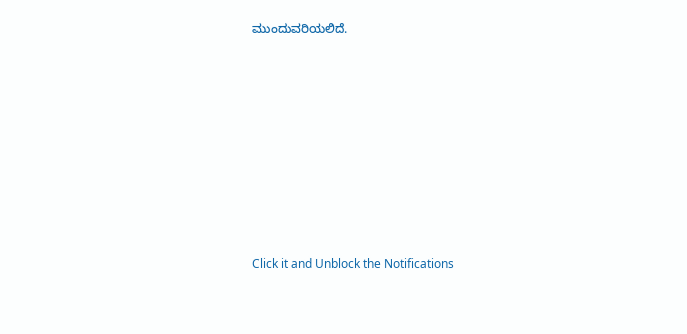ಮುಂದುವರಿಯಲಿದೆ.













Click it and Unblock the Notifications